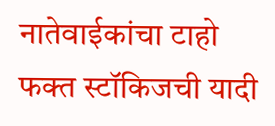नातेवाईकांचा टाहो
फक्त स्टॉकिजची यादी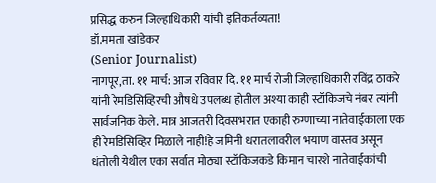प्रसिद्ध करुन जिल्हाधिकारी यांची इतिकर्तव्यता!
डॉ.ममता खांडेकर
(Senior Journalist)
नागपूर,ता. ११ मार्च: आज रविवार दि. ११ मार्च रोजी जिल्हाधिकारी रविंद्र ठाकरे यांनी रेमडिसिव्हिरची औषधे उपलब्ध होतील अश्या काही स्टॉकिजचे नंबर त्यांनी सार्वजनिक केले. मात्र आजतरी दिवसभरात एकाही रुग्णाच्या नातेवाईकाला एक ही रेमडिसिव्हिर मिळाले नाही!हे जमिनी धरातलावरील भयाण वास्तव असून धंतोली येथील एका सर्वात मोठ्या स्टॉकिजकडे किमान चारशे नातेवाईकांची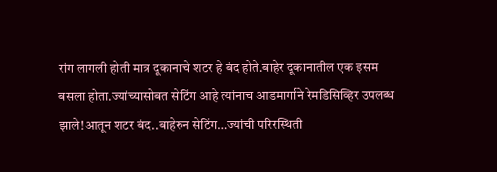रांग लागली होती मात्र दूकानाचे शटर हे बंद होते.बाहेर दूकानातील एक इसम बसला होता.ज्यांच्यासोबत सेटिंग आहे त्यांनाच आडमार्गाने रेमडिसिव्हिर उपलब्ध झाले!आतून शटर बंद..बाहेरुन सेटिंग…ज्यांची परिरस्थिती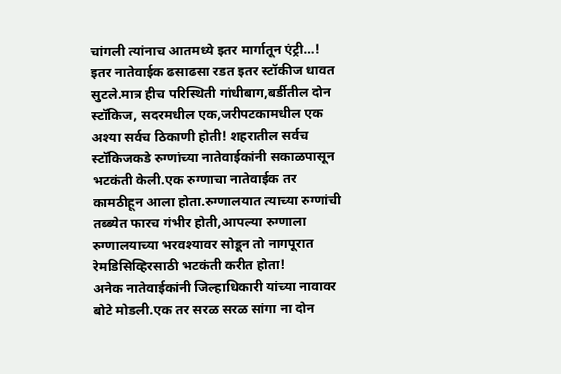चांगली त्यांनाच आतमध्ये इतर मार्गातून एंट्री…!
इतर नातेवाईक ढसाढसा रडत इतर स्टॉकीज धावत सुटले.मात्र हीच परिस्थिती गांधीबाग,बर्डीतील दोन स्टॉकिज, सदरमधील एक,जरीपटकामधील एक अश्या सर्वच ठिकाणी होती! शहरातील सर्वच स्टॉकिजकडे रुग्णांच्या नातेवाईकांनी सकाळपासून भटकंती केली.एक रुग्णाचा नातेवाईक तर कामठीहून आला होता.रुग्णालयात त्याच्या रुग्णांची तब्ब्येत फारच गंभीर होती,आपल्या रुग्णाला रुग्णालयाच्या भरवश्यावर सोडून तो नागपूरात रेमडिसिव्हिरसाठी भटकंती करीत होता!
अनेक नातेवाईकांनी जिल्हाधिकारी यांच्या नावावर बोटे मोडली.एक तर सरळ सरळ सांगा ना दोन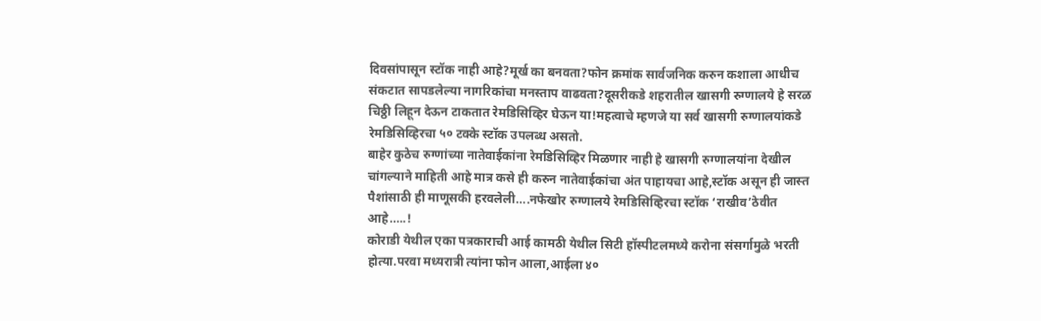दिवसांपासून स्टॉक नाही आहे?मूर्ख का बनवता?फोन क्रमांक सार्वजनिक करुन कशाला आधीच संकटात सापडलेल्या नागरिकांचा मनस्ताप वाढवता?दूसरीकडे शहरातील खासगी रुग्णालये हे सरळ चिठ्ठी लिहून देऊन टाकतात रेमडिसिव्हिर घेऊन या!महत्वाचे म्हणजे या सर्व खासगी रुग्णालयांकडे रेमडिसिव्हिरचा ५० टक्के स्टॉक उपलब्ध असतो.
बाहेर कुठेच रुग्णांच्या नातेवाईकांना रेमडिसिव्हिर मिळणार नाही हे खासगी रुग्णालयांना देखील चांगल्याने माहिती आहे मात्र कसे ही करुन नातेवाईकांचा अंत पाहायचा आहे,स्टॉक असून ही जास्त पैशांसाठी ही माणूसकी हरवलेली….नफेखोर रुग्णालये रेमडिसिव्हिरचा स्टॉक ‘राखीव’ठेवीत आहे…..!
कोराडी येथील एका पत्रकाराची आई कामठी येथील सिटी हॉस्पीटलमध्ये करोना संसर्गामुळे भरती होत्या.परवा मध्यरात्री त्यांना फोन आला,आईला ४०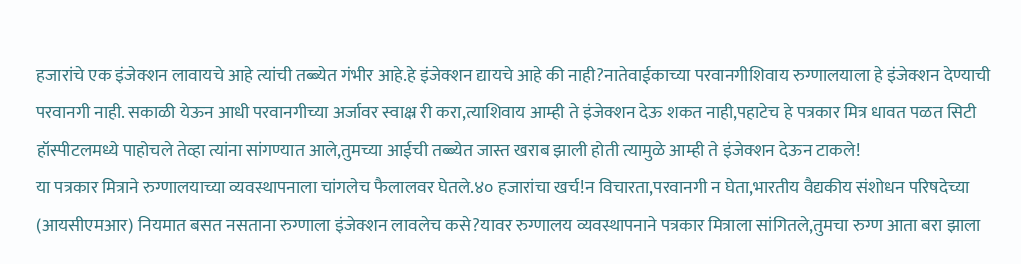हजारांचे एक इंजेक्शन लावायचे आहे त्यांची तब्ब्येत गंभीर आहे.हे इंजेक्शन द्यायचे आहे की नाही?नातेवाईकाच्या परवानगीशिवाय रुग्णालयाला हे इंजेक्शन देण्याची परवानगी नाही. सकाळी येऊन आधी परवानगीच्या अर्जावर स्वाक्ष्र री करा,त्याशिवाय आम्ही ते इंजेक्शन देऊ शकत नाही,पहाटेच हे पत्रकार मित्र धावत पळत सिटी हॉस्पीटलमध्ये पाहोचले तेव्हा त्यांना सांगण्यात आले,तुमच्या आईची तब्ब्येत जास्त खराब झाली होती त्यामुळे आम्ही ते इंजेक्शन देऊन टाकले!
या पत्रकार मित्राने रुग्णालयाच्या व्यवस्थापनाला चांगलेच फैलालवर घेतले.४० हजारांचा खर्च!न विचारता,परवानगी न घेता,भारतीय वैद्यकीय संशोधन परिषदेच्या (आयसीएमआर) नियमात बसत नसताना रुग्णाला इंजेक्शन लावलेच कसे?यावर रुग्णालय व्यवस्थापनाने पत्रकार मित्राला सांगितले,तुमचा रुग्ण आता बरा झाला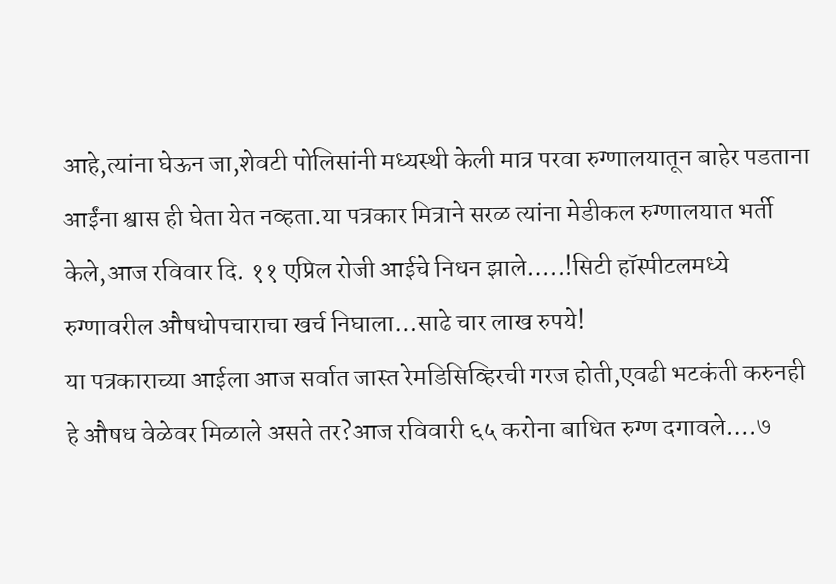आहे,त्यांना घेऊन जा,शेवटी पोलिसांनी मध्यस्थी केली मात्र परवा रुग्णालयातून बाहेर पडताना आईंना श्वास ही घेता येत नव्हता.या पत्रकार मित्राने सरळ त्यांना मेडीकल रुग्णालयात भर्ती केले,आज रविवार दि. ११ एप्रिल रोजी आईचे निधन झाले…..!सिटी हॉस्पीटलमध्ये रुग्णावरील औषधोपचाराचा खर्च निघाला…साढे चार लाख रुपये!
या पत्रकाराच्या आईला आज सर्वात जास्त रेमडिसिव्हिरची गरज होती,एवढी भटकंती करुनही हे औषध वेळेवर मिळाले असते तर?आज रविवारी ६५ करोना बाधित रुग्ण दगावले….७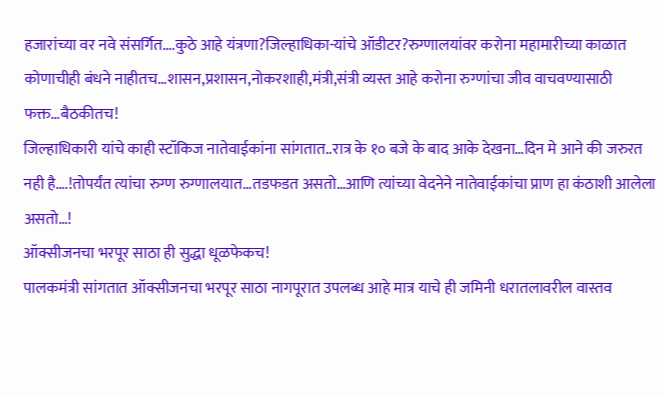हजारांच्या वर नवे संसर्गित….कुठे आहे यंत्रणा?जिल्हाधिका-यांचे ऑडीटर?रुग्णालयांवर करोना महामारीच्या काळात कोणाचीही बंधने नाहीतच…शासन,प्रशासन,नोकरशाही,मंत्री,संत्री व्यस्त आहे करोना रुग्णांचा जीव वाचवण्यासाठी फक्त…बैठकीतच!
जिल्हाधिकारी यांचे काही स्टॉकिज नातेवाईकांना सांगतात..रात्र के १० बजे के बाद आके देखना…दिन मे आने की जरुरत नही है….!तोपर्यंत त्यांचा रुग्ण रुग्णालयात…तडफडत असतो…आणि त्यांच्या वेदनेने नातेवाईकांचा प्राण हा कंठाशी आलेला असतो…!
ऑक्सीजनचा भरपूर साठा ही सुद्धा धूळफेकच!
पालकमंत्री सांगतात ऑक्सीजनचा भरपूर साठा नागपूरात उपलब्ध आहे मात्र याचे ही जमिनी धरातलावरील वास्तव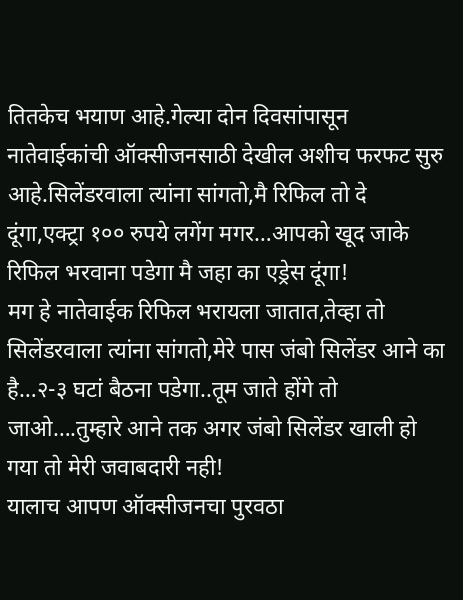तितकेच भयाण आहे.गेल्या दोन दिवसांपासून नातेवाईकांची ऑक्सीजनसाठी देखील अशीच फरफट सुरु आहे.सिलेंडरवाला त्यांना सांगतो,मै रिफिल तो दे दूंगा,एक्ट्रा १०० रुपये लगेंग मगर…आपको खूद जाके रिफिल भरवाना पडेगा मै जहा का एड्रेस दूंगा!
मग हे नातेवाईक रिफिल भरायला जातात,तेव्हा तो सिलेंडरवाला त्यांना सांगतो,मेरे पास जंबो सिलेंडर आने का है…२-३ घटां बैठना पडेगा..तूम जाते होंगे तो जाओ….तुम्हारे आने तक अगर जंबो सिलेंडर खाली हो गया तो मेरी जवाबदारी नही!
यालाच आपण ऑक्सीजनचा पुरवठा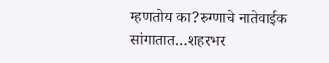म्हणतोय का?रुग्णाचे नातेवाईक सांगातात…शहरभर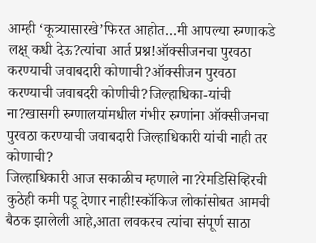आम्ही ‘कूत्र्यासारखे’फिरत आहोत…मी आपल्या रुग्णाकडे लक्ष् कधी देऊ?त्यांचा आर्त प्रश्न!ऑक्सीजनचा पुरवठा करण्याची जवाबदारी कोणाची?ऑक्सीजन पुरवठा करण्याची जवाबदरी कोणीची?जिल्हाधिका-यांची ना?खासगी रुग्णालयांमधील गंभीर रुग्णांना ऑक्सीजनचा पुरवठा करण्याची जवाबदारी जिल्हाधिकारी यांची नाही तर कोणाची?
जिल्हाधिकारी आज सकाळीच म्हणाले ना?रेमडिसिव्हिरची कुठेही कमी पडू देणार नाही!स्कॉकिज लोकांसोबत आमची बैठक झालेली आहे,आता लवकरच त्यांचा संपूर्ण साठा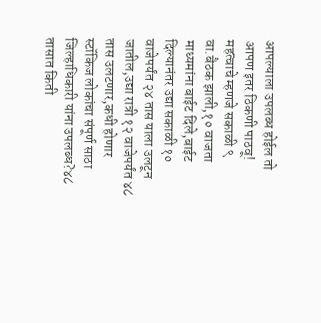आपल्याला उपलब्ध होईल तो आपण इतर ठिकणी पाठवू!
महत्वाचे म्हणजे सकाळी ९ वा.बैठक झाली,१० वाजता माध्यमांना बाईट दिले,बाईट दिल्यानंतर उद्या सकाळी १० वाजेपर्यंत २४ तास याला उलटून जातील,उद्या रात्री १२ वाजेपर्यंत ४८ तास उलटणार,कधी होणार स्टॉकिज लोकांचा संपूर्ण साठा जिल्हाधिकारी यांना उपलब्ध?४८ तासात किती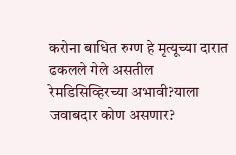करोना बाधित रुग्ण हे मृत्यूच्या दारात ढकलले गेले असतील रेमडिसिव्हिरच्या अभावी?याला जवाबदार कोण असणार?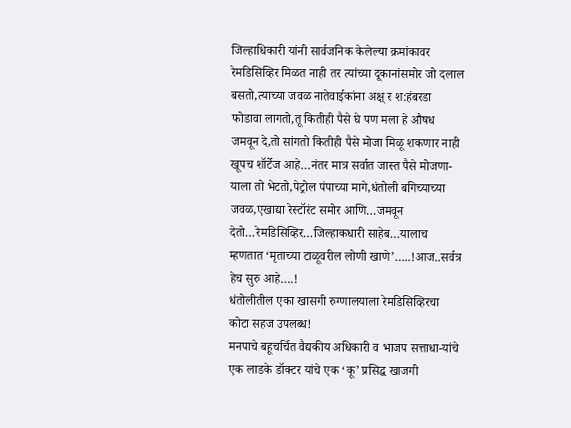जिल्हाधिकारी यांनी सार्वजनिक केलेल्या क्रमांकावर रेमडिसिव्हिर मिळत नाही तर त्यांच्या दूकानांसमोर जो दलाल बसतो,त्याच्या जवळ नातेवाईकांना अक्ष् र श:हंबरडा फोडावा लागतो,तू कितीही पैसे घे पण मला हे औषध जमवून दे,तो सांगतो कितीही पैसे मोजा मिळू शकणार नाही खूपच शॉर्टेज आहे…नंतर मात्र सर्वात जास्त पैसे मोजणा-याला तो भेटतो,पेट्रोल पंपाच्या मागे,धंतोली बगिच्याच्या जवळ,एखाद्या रेस्टॉरंट समोर आणि…जमवून देतो…रेमडिसिव्हिर…जिल्हाकधारी साहेब…यालाच म्हणतात ‘मृताच्या टाळूवरील लोणी खाणे’…..!आज..सर्वत्र हेच सुरु आहे….!
धंतोलीतील एका खासगी रुग्णालयाला रेमडिसिव्हिरचा कोटा सहज उपलब्ध!
मनपाचे बहूचर्चित वैद्यकीय अधिकारी व भाजप सत्ताधा-यांचे एक लाडके डॉक्टर यांचे एक ‘कू’ प्रसिद्ध खाजगी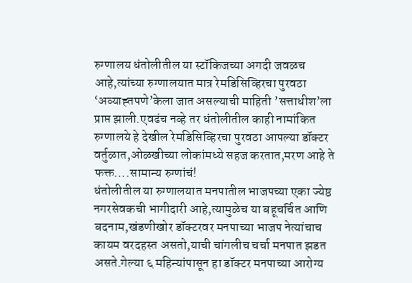रुग्णालय धंतोलीतील या स्टॉकिजच्या अगदी जवळच आहे,त्यांच्या रुग्णालयात मात्र रेमडिसिव्हिरचा पुरवठा ‘अव्याह्तपणे’केला जात असल्याची माहिती ’सत्ताधीश’ला प्राप्त झाली.एवढंच नव्हे तर धंतोलीतील काही नामांकित रुग्णालये हे देखील रेमडिसिव्हिरचा पुरवठा आपल्या डॉक्टर वर्तुळात,ओळखीच्या लोकांमध्ये सहज करतात,मरण आहे ते फक्त….सामान्य रुग्णांचं!
धंतोलीतील या रुग्णालयात मनपातील भाजपच्या एका ज्येष्ठ नगरसेवकची भागीदारी आहे,त्यामुळेच या बहूचर्चित आणि बदनाम,खंडणीखोर डॉक्टरवर मनपाच्या भाजप नेत्यांचाच कायम वरदहस्त असतो,याची चांगलीच चर्चा मनपात झडत असते.गेल्या ६ महिन्यांपासून हा डॉक्टर मनपाच्या आरोग्य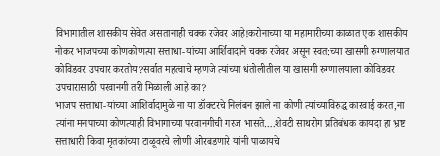विभागातील शासकीय सेवेत असतानाही चक्क रजेवर आहे!करोनाच्या या महामारीच्या काळात एक शासकीय नोकर भाजपच्या कोणकोणत्या सत्ताधा-यांच्या आर्शिवादाने चक्क रजेवर असून स्वत:च्या खासगी रुग्णालयात कोविडवर उपचार करतोय?सर्वात महत्वाचे म्हणजे त्यांच्या धंतोलीतील या खासगी रुग्णालयाला कोविडवर उपचारासाठी परवानगी तरी मिळाली आहे का?
भाजप सत्ताधा-यांच्या आशिर्वादामुळे ना या डॉक्टरचे निलंबन झाले ना कोणी त्यांच्याविरुद्ध कारवाई करत,ना त्यांना मनपाच्या कोणत्याही विभागाच्या परवानगीची गरज भासते….शेवटी साथरोग प्रतिबंधक कायदा हा भ्रष्ट सत्ताधारी किवा मृतकांच्या टाळूवरचे लोणी ओरबडणारे यांनी पाळायचे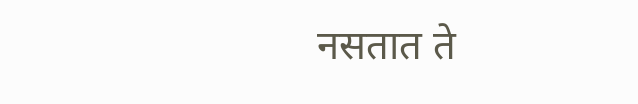नसतात ते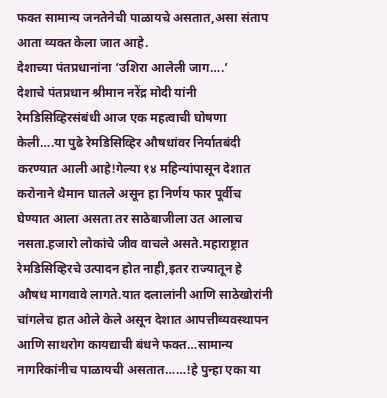फक्त सामान्य जनतेनेची पाळायचे असतात,असा संताप आता व्यक्त केला जात आहे.
देशाच्या पंतप्रधानांना ‘उशिरा आलेली जाग….’
देशाचे पंतप्रधान श्रीमान नरेंद्र मोदी यांनी रेमडिसिव्हिरसंबंधी आज एक महत्वाची घोषणा केली….या पुढे रेमडिसिव्हिर औषधांवर निर्यातबंदी करण्यात आली आहे!गेल्या १४ महिन्यांपासून देशात करोनाने थैमान घातले असून हा निर्णय फार पूर्वीच घेण्यात आला असता तर साठेबाजीला उत आलाच नसता.हजारो लोकांचे जीव वाचले असते.महाराष्ट्रात रेमडिसिव्हिरचे उत्पादन होत नाही,इतर राज्यातून हे औषध मागवावे लागते.यात दलालांनी आणि साठेखोरांनी चांगलेच हात ओले केले असून देशात आपत्तीव्यवस्थापन आणि साथरोग कायद्याची बंधने फक्त…सामान्य नागरिकांनीच पाळायची असतात……!हे पुन्हा एका या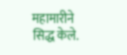महामारीने सिद्ध केले.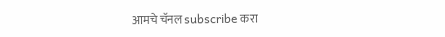आमचे चॅनल subscribe करा